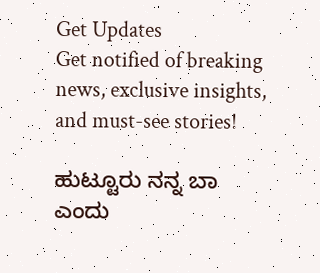Get Updates
Get notified of breaking news, exclusive insights, and must-see stories!

ಹುಟ್ಟೂರು ನನ್ನ ಬಾ ಎಂದು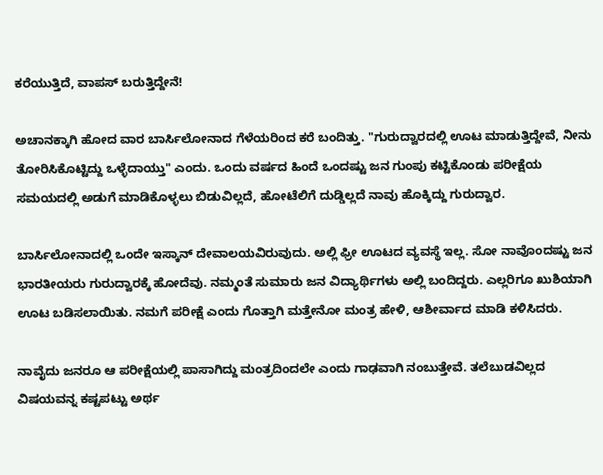ಕರೆಯುತ್ತಿದೆ, ವಾಪಸ್ ಬರುತ್ತಿದ್ದೇನೆ!

ಅಚಾನಕ್ಕಾಗಿ ಹೋದ ವಾರ ಬಾರ್ಸಿಲೋನಾದ ಗೆಳೆಯರಿಂದ ಕರೆ ಬಂದಿತ್ತು. "ಗುರುದ್ವಾರದಲ್ಲಿ ಊಟ ಮಾಡುತ್ತಿದ್ದೇವೆ, ನೀನು ತೋರಿಸಿಕೊಟ್ಟಿದ್ದು ಒಳ್ಳೆದಾಯ್ತು" ಎಂದು. ಒಂದು ವರ್ಷದ ಹಿಂದೆ ಒಂದಷ್ಟು ಜನ ಗುಂಪು ಕಟ್ಟಿಕೊಂಡು ಪರೀಕ್ಷೆಯ ಸಮಯದಲ್ಲಿ ಅಡುಗೆ ಮಾಡಿಕೊಳ್ಳಲು ಬಿಡುವಿಲ್ಲದೆ, ಹೋಟೆಲಿಗೆ ದುಡ್ಡಿಲ್ಲದೆ ನಾವು ಹೊಕ್ಕಿದ್ದು ಗುರುದ್ವಾರ.

ಬಾರ್ಸಿಲೋನಾದಲ್ಲಿ ಒಂದೇ ಇಸ್ಕಾನ್ ದೇವಾಲಯವಿರುವುದು. ಅಲ್ಲಿ ಫ್ರೀ ಊಟದ ವ್ಯವಸ್ಥೆ ಇಲ್ಲ. ಸೋ ನಾವೊಂದಷ್ಟು ಜನ ಭಾರತೀಯರು ಗುರುದ್ವಾರಕ್ಕೆ ಹೋದೆವು. ನಮ್ಮಂತೆ ಸುಮಾರು ಜನ ವಿದ್ಯಾರ್ಥಿಗಳು ಅಲ್ಲಿ ಬಂದಿದ್ದರು. ಎಲ್ಲರಿಗೂ ಖುಶಿಯಾಗಿ ಊಟ ಬಡಿಸಲಾಯಿತು. ನಮಗೆ ಪರೀಕ್ಷೆ ಎಂದು ಗೊತ್ತಾಗಿ ಮತ್ತೇನೋ ಮಂತ್ರ ಹೇಳಿ, ಆಶೀರ್ವಾದ ಮಾಡಿ ಕಳಿಸಿದರು.

ನಾವೈದು ಜನರೂ ಆ ಪರೀಕ್ಷೆಯಲ್ಲಿ ಪಾಸಾಗಿದ್ದು ಮಂತ್ರದಿಂದಲೇ ಎಂದು ಗಾಢವಾಗಿ ನಂಬುತ್ತೇವೆ. ತಲೆಬುಡವಿಲ್ಲದ ವಿಷಯವನ್ನ ಕಷ್ಟಪಟ್ಟು ಅರ್ಥ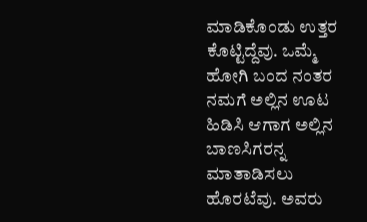ಮಾಡಿಕೊಂಡು ಉತ್ತರ ಕೊಟ್ಟಿದ್ದೆವು. ಒಮ್ಮೆ ಹೋಗಿ ಬಂದ ನಂತರ ನಮಗೆ ಅಲ್ಲಿನ ಊಟ ಹಿಡಿಸಿ ಆಗಾಗ ಅಲ್ಲಿನ ಬಾಣಸಿಗರನ್ನ ಮಾತಾಡಿಸಲು ಹೊರಟೆವು. ಅವರು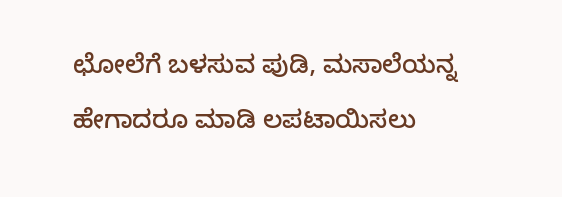ಛೋಲೆಗೆ ಬಳಸುವ ಪುಡಿ, ಮಸಾಲೆಯನ್ನ ಹೇಗಾದರೂ ಮಾಡಿ ಲಪಟಾಯಿಸಲು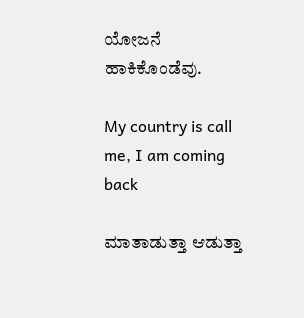ಯೋಜನೆ ಹಾಕಿಕೊಂಡೆವು.

My country is call me, I am coming back

ಮಾತಾಡುತ್ತಾ ಆಡುತ್ತಾ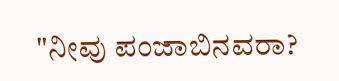"ನೀವು ಪಂಜಾಬಿನವರಾ?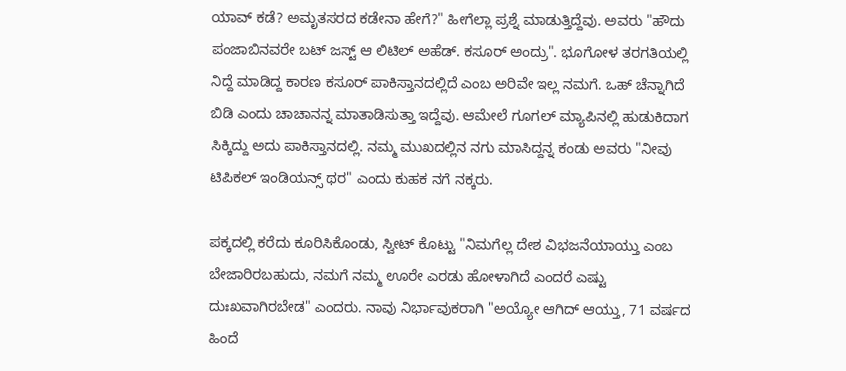ಯಾವ್ ಕಡೆ? ಅಮೃತಸರದ ಕಡೇನಾ ಹೇಗೆ?" ಹೀಗೆಲ್ಲಾ ಪ್ರಶ್ನೆ ಮಾಡುತ್ತಿದ್ದೆವು. ಅವರು "ಹೌದು ಪಂಜಾಬಿನವರೇ ಬಟ್ ಜಸ್ಟ್ ಆ ಲಿಟಿಲ್ ಅಹೆಡ್. ಕಸೂರ್ ಅಂದ್ರು". ಭೂಗೋಳ ತರಗತಿಯಲ್ಲಿ ನಿದ್ದೆ ಮಾಡಿದ್ದ ಕಾರಣ ಕಸೂರ್ ಪಾಕಿಸ್ತಾನದಲ್ಲಿದೆ ಎಂಬ ಅರಿವೇ ಇಲ್ಲ ನಮಗೆ. ಒಹ್ ಚೆನ್ನಾಗಿದೆ ಬಿಡಿ ಎಂದು ಚಾಚಾನನ್ನ ಮಾತಾಡಿಸುತ್ತಾ ಇದ್ದೆವು. ಆಮೇಲೆ ಗೂಗಲ್ ಮ್ಯಾಪಿನಲ್ಲಿ ಹುಡುಕಿದಾಗ ಸಿಕ್ಕಿದ್ದು ಅದು ಪಾಕಿಸ್ತಾನದಲ್ಲಿ. ನಮ್ಮ ಮುಖದಲ್ಲಿನ ನಗು ಮಾಸಿದ್ದನ್ನ ಕಂಡು ಅವರು "ನೀವು ಟಿಪಿಕಲ್ ಇಂಡಿಯನ್ಸ್ ಥರ" ಎಂದು ಕುಹಕ ನಗೆ ನಕ್ಕರು.

ಪಕ್ಕದಲ್ಲಿ ಕರೆದು ಕೂರಿಸಿಕೊಂಡು, ಸ್ವೀಟ್ ಕೊಟ್ಟು "ನಿಮಗೆಲ್ಲ ದೇಶ ವಿಭಜನೆಯಾಯ್ತು ಎಂಬ ಬೇಜಾರಿರಬಹುದು, ನಮಗೆ ನಮ್ಮ ಊರೇ ಎರಡು ಹೋಳಾಗಿದೆ ಎಂದರೆ ಎಷ್ಟು ದುಃಖವಾಗಿರಬೇಡ" ಎಂದರು. ನಾವು ನಿರ್ಭಾವುಕರಾಗಿ "ಅಯ್ಯೋ ಆಗಿದ್ ಆಯ್ತು, 71 ವರ್ಷದ ಹಿಂದೆ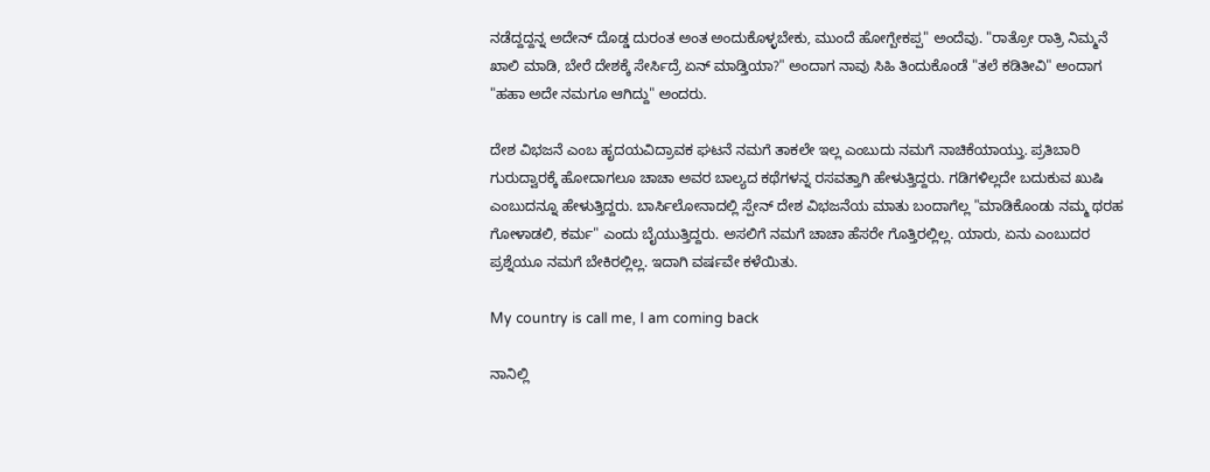ನಡೆದ್ದದ್ದನ್ನ ಅದೇನ್ ದೊಡ್ಡ ದುರಂತ ಅಂತ ಅಂದುಕೊಳ್ಳಬೇಕು, ಮುಂದೆ ಹೋಗ್ಬೇಕಪ್ಪ" ಅಂದೆವು. "ರಾತ್ರೋ ರಾತ್ರಿ ನಿಮ್ಮನೆ ಖಾಲಿ ಮಾಡಿ, ಬೇರೆ ದೇಶಕ್ಕೆ ಸೇರ್ಸಿದ್ರೆ ಏನ್ ಮಾಡ್ತಿಯಾ?" ಅಂದಾಗ ನಾವು ಸಿಹಿ ತಿಂದುಕೊಂಡೆ "ತಲೆ ಕಡಿತೀವಿ" ಅಂದಾಗ "ಹಹಾ ಅದೇ ನಮಗೂ ಆಗಿದ್ದು" ಅಂದರು.

ದೇಶ ವಿಭಜನೆ ಎಂಬ ಹೃದಯವಿದ್ರಾವಕ ಘಟನೆ ನಮಗೆ ತಾಕಲೇ ಇಲ್ಲ ಎಂಬುದು ನಮಗೆ ನಾಚಿಕೆಯಾಯ್ತು. ಪ್ರತಿಬಾರಿ ಗುರುದ್ವಾರಕ್ಕೆ ಹೋದಾಗಲೂ ಚಾಚಾ ಅವರ ಬಾಲ್ಯದ ಕಥೆಗಳನ್ನ ರಸವತ್ತಾಗಿ ಹೇಳುತ್ತಿದ್ದರು. ಗಡಿಗಳಿಲ್ಲದೇ ಬದುಕುವ ಖುಷಿ ಎಂಬುದನ್ನೂ ಹೇಳುತ್ತಿದ್ದರು. ಬಾರ್ಸಿಲೋನಾದಲ್ಲಿ ಸ್ಪೇನ್ ದೇಶ ವಿಭಜನೆಯ ಮಾತು ಬಂದಾಗೆಲ್ಲ "ಮಾಡಿಕೊಂಡು ನಮ್ಮ ಥರಹ ಗೋಳಾಡಲಿ, ಕರ್ಮ" ಎಂದು ಬೈಯುತ್ತಿದ್ದರು. ಅಸಲಿಗೆ ನಮಗೆ ಚಾಚಾ ಹೆಸರೇ ಗೊತ್ತಿರಲ್ಲಿಲ್ಲ. ಯಾರು, ಏನು ಎಂಬುದರ ಪ್ರಶ್ನೆಯೂ ನಮಗೆ ಬೇಕಿರಲ್ಲಿಲ್ಲ. ಇದಾಗಿ ವರ್ಷವೇ ಕಳೆಯಿತು.

My country is call me, I am coming back

ನಾನಿಲ್ಲಿ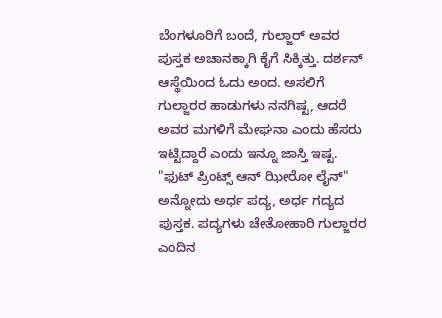ಬೆಂಗಳೂರಿಗೆ ಬಂದೆ, ಗುಲ್ಜಾರ್ ಅವರ ಪುಸ್ತಕ ಅಚಾನಕ್ಕಾಗಿ ಕೈಗೆ ಸಿಕ್ಕಿತ್ತು. ದರ್ಶನ್ ಆಸ್ಥೆಯಿಂದ ಓದು ಅಂದ. ಅಸಲಿಗೆ ಗುಲ್ಜಾರರ ಹಾಡುಗಳು ನನಗಿಷ್ಟ, ಆದರೆ ಅವರ ಮಗಳಿಗೆ ಮೇಘನಾ ಎಂದು ಹೆಸರು ಇಟ್ಟಿದ್ದಾರೆ ಎಂದು ಇನ್ನೂ ಜಾಸ್ತಿ ಇಷ್ಟ. "ಫುಟ್ ಪ್ರಿಂಟ್ಸ್ ಆನ್ ಝೀರೋ ಲೈನ್" ಅನ್ನೋದು ಅರ್ಧ ಪದ್ಯ, ಅರ್ಧ ಗದ್ಯದ ಪುಸ್ತಕ. ಪದ್ಯಗಳು ಚೇತೋಹಾರಿ ಗುಲ್ಜಾರರ ಎಂದಿನ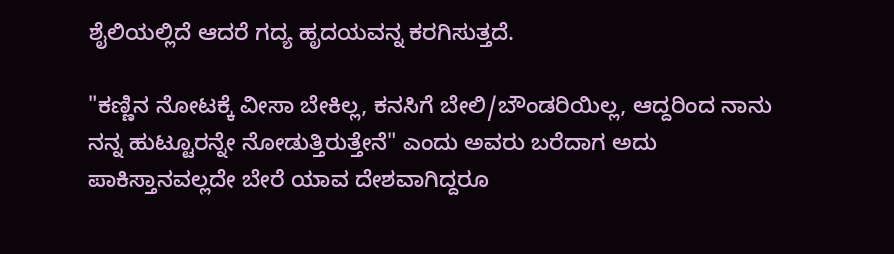ಶೈಲಿಯಲ್ಲಿದೆ ಆದರೆ ಗದ್ಯ ಹೃದಯವನ್ನ ಕರಗಿಸುತ್ತದೆ.

"ಕಣ್ಣಿನ ನೋಟಕ್ಕೆ ವೀಸಾ ಬೇಕಿಲ್ಲ, ಕನಸಿಗೆ ಬೇಲಿ/ಬೌಂಡರಿಯಿಲ್ಲ, ಆದ್ದರಿಂದ ನಾನು ನನ್ನ ಹುಟ್ಟೂರನ್ನೇ ನೋಡುತ್ತಿರುತ್ತೇನೆ" ಎಂದು ಅವರು ಬರೆದಾಗ ಅದು ಪಾಕಿಸ್ತಾನವಲ್ಲದೇ ಬೇರೆ ಯಾವ ದೇಶವಾಗಿದ್ದರೂ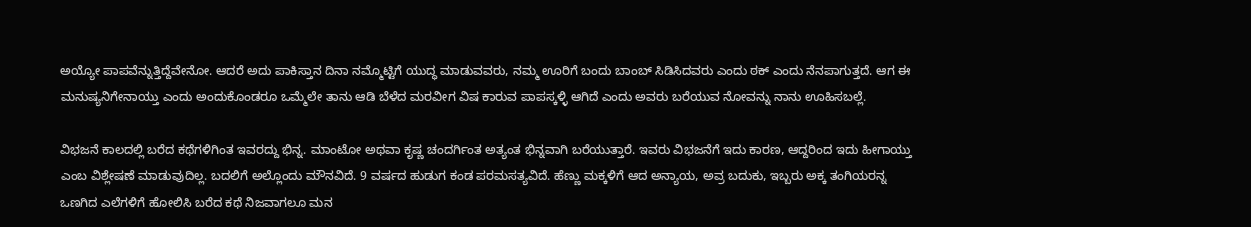ಅಯ್ಯೋ ಪಾಪವೆನ್ನುತ್ತಿದ್ದೆವೇನೋ. ಆದರೆ ಅದು ಪಾಕಿಸ್ತಾನ ದಿನಾ ನಮ್ಮೊಟ್ಟಿಗೆ ಯುದ್ಧ ಮಾಡುವವರು, ನಮ್ಮ ಊರಿಗೆ ಬಂದು ಬಾಂಬ್ ಸಿಡಿಸಿದವರು ಎಂದು ಠಕ್ ಎಂದು ನೆನಪಾಗುತ್ತದೆ. ಆಗ ಈ ಮನುಷ್ಯನಿಗೇನಾಯ್ತು ಎಂದು ಅಂದುಕೊಂಡರೂ ಒಮ್ಮೆಲೇ ತಾನು ಆಡಿ ಬೆಳೆದ ಮರವೀಗ ವಿಷ ಕಾರುವ ಪಾಪಸ್ಕಳ್ಳಿ ಆಗಿದೆ ಎಂದು ಅವರು ಬರೆಯುವ ನೋವನ್ನು ನಾನು ಊಹಿಸಬಲ್ಲೆ.

ವಿಭಜನೆ ಕಾಲದಲ್ಲಿ ಬರೆದ ಕಥೆಗಳಿಗಿಂತ ಇವರದ್ದು ಭಿನ್ನ. ಮಾಂಟೋ ಅಥವಾ ಕೃಷ್ಣ ಚಂದರ್ಗಿಂತ ಅತ್ಯಂತ ಭಿನ್ನವಾಗಿ ಬರೆಯುತ್ತಾರೆ. ಇವರು ವಿಭಜನೆಗೆ ಇದು ಕಾರಣ, ಆದ್ದರಿಂದ ಇದು ಹೀಗಾಯ್ತು ಎಂಬ ವಿಶ್ಲೇಷಣೆ ಮಾಡುವುದಿಲ್ಲ. ಬದಲಿಗೆ ಅಲ್ಲೊಂದು ಮೌನವಿದೆ. 9 ವರ್ಷದ ಹುಡುಗ ಕಂಡ ಪರಮಸತ್ಯವಿದೆ. ಹೆಣ್ಣು ಮಕ್ಕಳಿಗೆ ಆದ ಅನ್ಯಾಯ, ಅವ್ರ ಬದುಕು, ಇಬ್ಬರು ಅಕ್ಕ ತಂಗಿಯರನ್ನ ಒಣಗಿದ ಎಲೆಗಳಿಗೆ ಹೋಲಿಸಿ ಬರೆದ ಕಥೆ ನಿಜವಾಗಲೂ ಮನ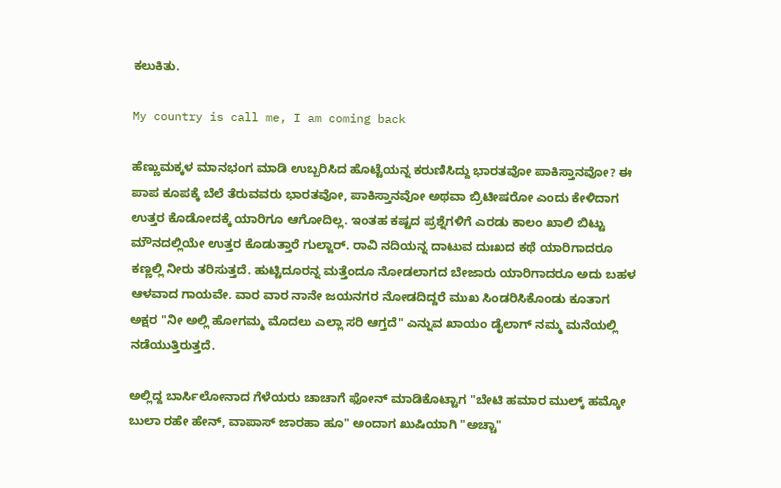ಕಲುಕಿತು.

My country is call me, I am coming back

ಹೆಣ್ಣುಮಕ್ಕಳ ಮಾನಭಂಗ ಮಾಡಿ ಉಬ್ಬರಿಸಿದ ಹೊಟ್ಟೆಯನ್ನ ಕರುಣಿಸಿದ್ದು ಭಾರತವೋ ಪಾಕಿಸ್ತಾನವೋ? ಈ ಪಾಪ ಕೂಪಕ್ಕೆ ಬೆಲೆ ತೆರುವವರು ಭಾರತವೋ, ಪಾಕಿಸ್ತಾನವೋ ಅಥವಾ ಬ್ರಿಟೀಷರೋ ಎಂದು ಕೇಳಿದಾಗ ಉತ್ತರ ಕೊಡೋದಕ್ಕೆ ಯಾರಿಗೂ ಆಗೋದಿಲ್ಲ. ಇಂತಹ ಕಷ್ಟದ ಪ್ರಶ್ನೆಗಳಿಗೆ ಎರಡು ಕಾಲಂ ಖಾಲಿ ಬಿಟ್ಟು ಮೌನದಲ್ಲಿಯೇ ಉತ್ತರ ಕೊಡುತ್ತಾರೆ ಗುಲ್ಜಾರ್. ರಾವಿ ನದಿಯನ್ನ ದಾಟುವ ದುಃಖದ ಕಥೆ ಯಾರಿಗಾದರೂ ಕಣ್ಣಲ್ಲಿ ನೀರು ತರಿಸುತ್ತದೆ. ಹುಟ್ಟಿದೂರನ್ನ ಮತ್ತೆಂದೂ ನೋಡಲಾಗದ ಬೇಜಾರು ಯಾರಿಗಾದರೂ ಅದು ಬಹಳ ಆಳವಾದ ಗಾಯವೇ. ವಾರ ವಾರ ನಾನೇ ಜಯನಗರ ನೋಡದಿದ್ದರೆ ಮುಖ ಸಿಂಡರಿಸಿಕೊಂಡು ಕೂತಾಗ ಅಕ್ಷರ "ನೀ ಅಲ್ಲಿ ಹೋಗಮ್ಮ ಮೊದಲು ಎಲ್ಲಾ ಸರಿ ಆಗ್ತದೆ" ಎನ್ನುವ ಖಾಯಂ ಡೈಲಾಗ್ ನಮ್ಮ ಮನೆಯಲ್ಲಿ ನಡೆಯುತ್ತಿರುತ್ತದೆ.

ಅಲ್ಲಿದ್ದ ಬಾರ್ಸಿಲೋನಾದ ಗೆಳೆಯರು ಚಾಚಾಗೆ ಫೋನ್ ಮಾಡಿಕೊಟ್ಟಾಗ "ಬೇಟಿ ಹಮಾರ ಮುಲ್ಕ್ ಹಮ್ಕೋ ಬುಲಾ ರಹೇ ಹೇನ್, ವಾಪಾಸ್ ಜಾರಹಾ ಹೂ" ಅಂದಾಗ ಖುಷಿಯಾಗಿ "ಅಚ್ಚಾ"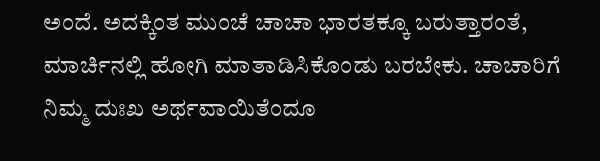ಅಂದೆ. ಅದಕ್ಕಿಂತ ಮುಂಚೆ ಚಾಚಾ ಭಾರತಕ್ಕೂ ಬರುತ್ತಾರಂತೆ, ಮಾರ್ಚಿನಲ್ಲಿ ಹೋಗಿ ಮಾತಾಡಿಸಿಕೊಂಡು ಬರಬೇಕು. ಚಾಚಾರಿಗೆ ನಿಮ್ಮ ದುಃಖ ಅರ್ಥವಾಯಿತೆಂದೂ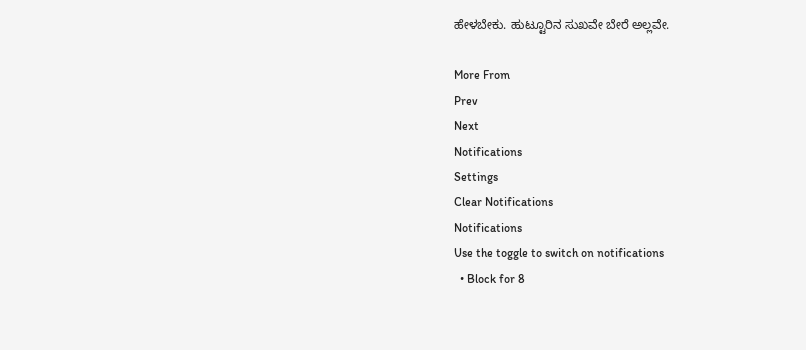ಹೇಳಬೇಕು. ಹುಟ್ಟೂರಿನ ಸುಖವೇ ಬೇರೆ ಅಲ್ಲವೇ.

More From
Prev
Next
Notifications
Settings
Clear Notifications
Notifications
Use the toggle to switch on notifications
  • Block for 8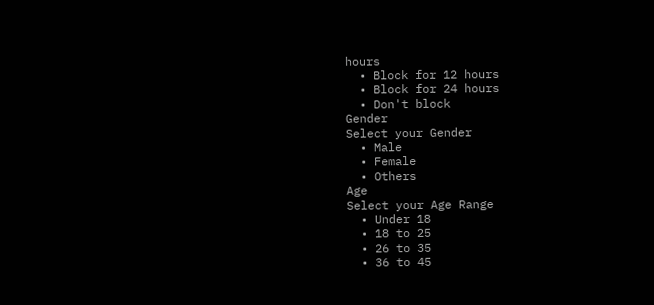hours
  • Block for 12 hours
  • Block for 24 hours
  • Don't block
Gender
Select your Gender
  • Male
  • Female
  • Others
Age
Select your Age Range
  • Under 18
  • 18 to 25
  • 26 to 35
  • 36 to 45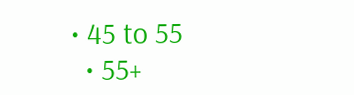• 45 to 55
  • 55+